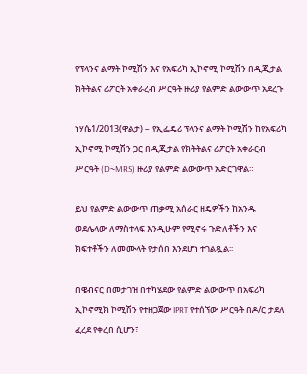የፕላንና ልማት ኮሚሽን እና የአፍሪካ ኢኮኖሚ ኮሚሽን በዲጂታል ክትትልና ሪፖርት አቀራረብ ሥርዓት ዙሪያ የልምድ ልውውጥ አደረጉ

ነሃሴ1/2013(ዋልታ) – የኢፌዴሪ ፕላንና ልማት ኮሚሽን ከየአፍሪካ ኢኮኖሚ ኮሚሽን ጋር በዲጂታል የክትትልና ሪፖርት አቀራርብ ሥርዓት (D~MRS) ዙሪያ የልምድ ልውውጥ አድርገዋል።

ይህ የልምድ ልውውጥ ጠቃሚ አሰራር ዘዴዎችን ከአንዱ ወደሌላው ለማስተላፍ እንዲሁም የሚኖሩ ጉድለቶችን እና ክፍተቶችን ለመሙላት የታሰበ እንደሆነ ተገልጿል፡፡

በዌብናር በመታገዝ በተካሄደው የልምድ ልውውጥ በአፍሪካ ኢኮኖሚክ ኮሚሽን የተዘጋጀው IPRT የተሰኘው ሥርዓት በዶ/ር ታደለ ፈረደ የቀረበ ሲሆን፣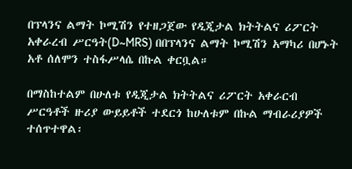በፕላንና ልማት ኮሚሽን የተዘጋጀው የዲጂታል ክትትልና ሪፖርት አቀራረብ ሥርዓት(D~MRS) በበፕላንና ልማት ኮሚሽን አማካሪ በሆኑት አቶ ሰለሞን ተስፋሥላሴ በኩል ቀርቧል።

በማስከተልም በሁለቱ የዲጂታል ክትትልና ሪፖርት አቀራርብ ሥርዓቶች ዙሪያ ውይይቶች ተደርጎ ከሁለቱም በኩል ማብራሪያዎች ተሰጥተዋል፡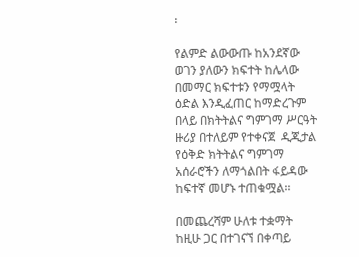፡

የልምድ ልውውጡ ከአንደኛው ወገን ያለውን ክፍተት ከሌላው በመማር ክፍተቱን የማሟላት ዕድል እንዲፈጠር ከማድረጉም በላይ በክትትልና ግምገማ ሥርዓት ዙሪያ በተለይም የተቀናጀ  ዲጂታል የዕቅድ ክትትልና ግምገማ አሰራሮችን ለማጎልበት ፋይዳው ከፍተኛ መሆኑ ተጠቁሟል፡፡

በመጨረሻም ሁለቱ ተቋማት ከዚሁ ጋር በተገናኘ በቀጣይ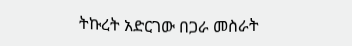ትኩረት አድርገው በጋራ መስራት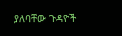ያለባቸው ጉዳዮች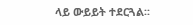ላይ ውይይት ተደርጓል፡፡